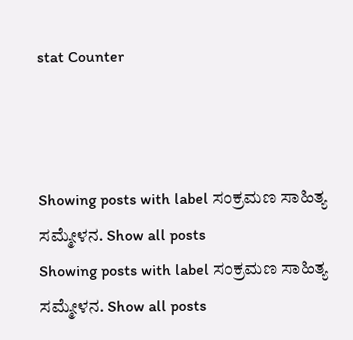stat Counter



Showing posts with label ಸಂಕ್ರಮಣ ಸಾಹಿತ್ಯ ಸಮ್ಮೇಳನ. Show all posts
Showing posts with label ಸಂಕ್ರಮಣ ಸಾಹಿತ್ಯ ಸಮ್ಮೇಳನ. Show all posts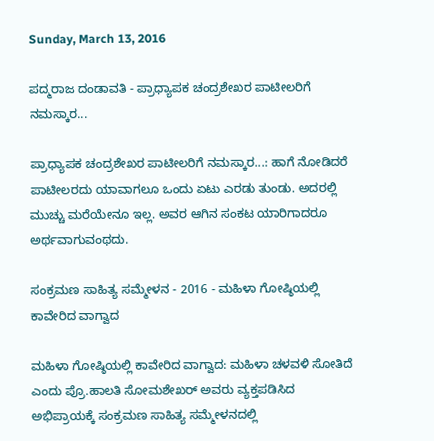Sunday, March 13, 2016

ಪದ್ಮರಾಜ ದಂಡಾವತಿ - ಪ್ರಾಧ್ಯಾಪಕ ಚಂದ್ರಶೇಖರ ಪಾಟೀಲರಿಗೆ ನಮಸ್ಕಾರ...

ಪ್ರಾಧ್ಯಾಪಕ ಚಂದ್ರಶೇಖರ ಪಾಟೀಲರಿಗೆ ನಮಸ್ಕಾರ...: ಹಾಗೆ ನೋಡಿದರೆ ಪಾಟೀಲರದು ಯಾವಾಗಲೂ ಒಂದು ಏಟು ಎರಡು ತುಂಡು. ಅದರಲ್ಲಿ ಮುಚ್ಚು ಮರೆಯೇನೂ ಇಲ್ಲ. ಅವರ ಆಗಿನ ಸಂಕಟ ಯಾರಿಗಾದರೂ ಅರ್ಥವಾಗುವಂಥದು.

ಸಂಕ್ರಮಣ ಸಾಹಿತ್ಯ ಸಮ್ಮೇಳನ - 2016 - ಮಹಿಳಾ ಗೋಷ್ಠಿಯಲ್ಲಿ ಕಾವೇರಿದ ವಾಗ್ವಾದ

ಮಹಿಳಾ ಗೋಷ್ಠಿಯಲ್ಲಿ ಕಾವೇರಿದ ವಾಗ್ವಾದ: ಮಹಿಳಾ ಚಳವಳಿ ಸೋತಿದೆ ಎಂದು ಪ್ರೊ.ಹಾಲತಿ ಸೋಮಶೇಖರ್ ಅವರು ವ್ಯಕ್ತಪಡಿಸಿದ ಅಭಿಪ್ರಾಯಕ್ಕೆ ಸಂಕ್ರಮಣ ಸಾಹಿತ್ಯ ಸಮ್ಮೇಳನದಲ್ಲಿ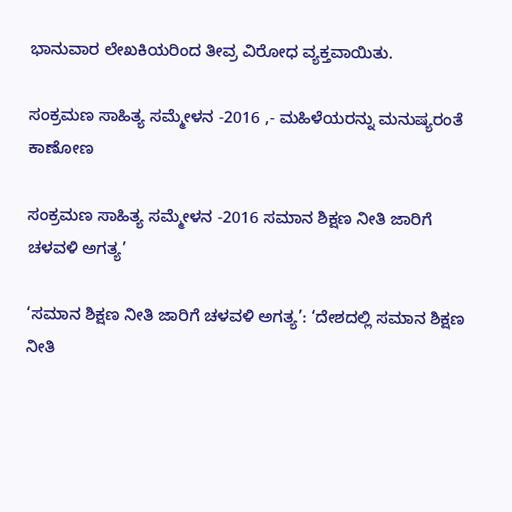ಭಾನುವಾರ ಲೇಖಕಿಯರಿಂದ ತೀವ್ರ ವಿರೋಧ ವ್ಯಕ್ತವಾಯಿತು.

ಸಂಕ್ರಮಣ ಸಾಹಿತ್ಯ ಸಮ್ಮೇಳನ -2016 ,- ಮಹಿಳೆಯರನ್ನು ಮನುಷ್ಯರಂತೆ ಕಾಣೋಣ

ಸಂಕ್ರಮಣ ಸಾಹಿತ್ಯ ಸಮ್ಮೇಳನ -2016 ಸಮಾನ ಶಿಕ್ಷಣ ನೀತಿ ಜಾರಿಗೆ ಚಳವಳಿ ಅಗತ್ಯ’

‘ಸಮಾನ ಶಿಕ್ಷಣ ನೀತಿ ಜಾರಿಗೆ ಚಳವಳಿ ಅಗತ್ಯ’: ‘ದೇಶದಲ್ಲಿ ಸಮಾನ ಶಿಕ್ಷಣ ನೀತಿ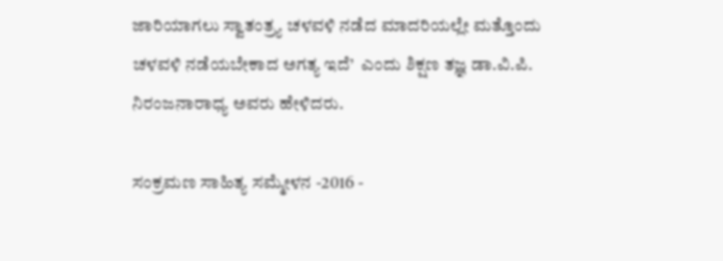ಜಾರಿಯಾಗಲು ಸ್ವಾತಂತ್ರ್ಯ ಚಳವಳಿ ನಡೆದ ಮಾದರಿಯಲ್ಲೇ ಮತ್ತೊಂದು ಚಳವಳಿ ನಡೆಯಬೇಕಾದ ಅಗತ್ಯ ಇದೆ’  ಎಂದು ಶಿಕ್ಷಣ ತಜ್ಞ ಡಾ.ವಿ.ಪಿ. ನಿರಂಜನಾರಾಧ್ಯ ಅವರು ಹೇಳಿದರು.

ಸಂಕ್ರಮಣ ಸಾಹಿತ್ಯ ಸಮ್ಮೇಳನ -2016 -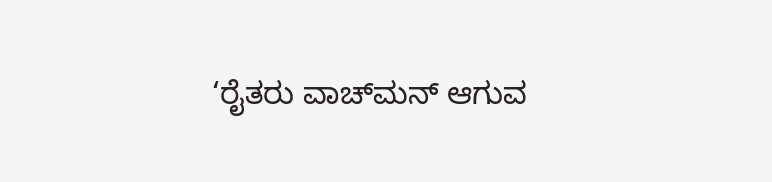‘ರೈತರು ವಾಚ್‌ಮನ್‌ ಆಗುವ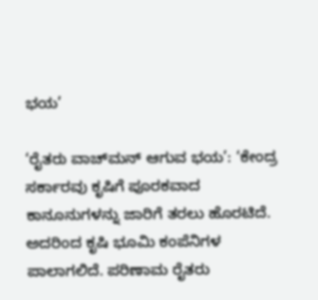ಭಯ’

‘ರೈತರು ವಾಚ್‌ಮನ್‌ ಆಗುವ ಭಯ’: ‘ಕೇಂದ್ರ ಸರ್ಕಾರವು ಕೃಷಿಗೆ ಪೂರಕವಾದ ಕಾನೂನುಗಳನ್ನು ಜಾರಿಗೆ ತರಲು ಹೊರಟಿದೆ. ಅದರಿಂದ ಕೃಷಿ ಭೂಮಿ ಕಂಪೆನಿಗಳ ಪಾಲಾಗಲಿದೆ. ಪರಿಣಾಮ ರೈತರು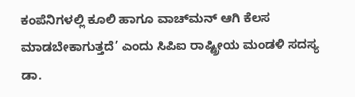ಕಂಪೆನಿಗಳಲ್ಲಿ ಕೂಲಿ ಹಾಗೂ ವಾಚ್‌ಮನ್‌ ಆಗಿ ಕೆಲಸ ಮಾಡಬೇಕಾಗುತ್ತದೆ’ ಎಂದು ಸಿಪಿಐ ರಾಷ್ಟ್ರೀಯ ಮಂಡಳಿ ಸದಸ್ಯ ಡಾ.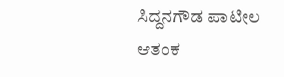ಸಿದ್ದನಗೌಡ ಪಾಟೀಲ ಆತಂಕ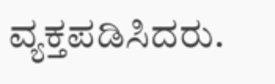ವ್ಯಕ್ತಪಡಿಸಿದರು.